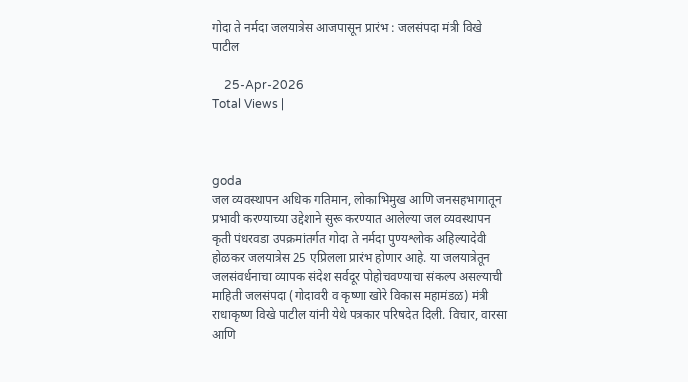गोदा ते नर्मदा जलयात्रेस आजपासून प्रारंभ : जलसंपदा मंत्री विखे पाटील

    25-Apr-2026
Total Views |



goda
जल व्यवस्थापन अधिक गतिमान, लोकाभिमुख आणि जनसहभागातून प्रभावी करण्याच्या उद्देशाने सुरू करण्यात आलेल्या जल व्यवस्थापन कृती पंधरवडा उपक्रमांतर्गत गोदा ते नर्मदा पुण्यश्लोक अहिल्यादेवी होळकर जलयात्रेस 25 एप्रिलला प्रारंभ होणार आहे. या जलयात्रेतून जलसंवर्धनाचा व्यापक संदेश सर्वदूर पोहोचवण्याचा संकल्प असल्याची माहिती जलसंपदा (गोदावरी व कृष्णा खोरे विकास महामंडळ) मंत्री राधाकृष्ण विखे पाटील यांनी येथे पत्रकार परिषदेत दिली. विचार, वारसा आणि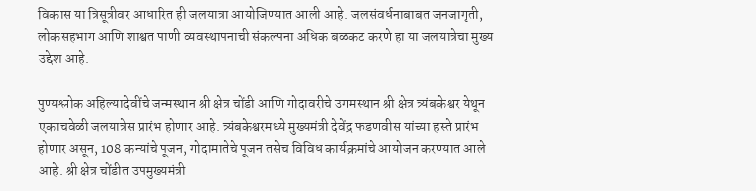विकास या त्रिसूत्रीवर आधारित ही जलयात्रा आयोजिण्यात आली आहे. जलसंवर्धनाबाबत जनजागृती, लोकसहभाग आणि शाश्वत पाणी व्यवस्थापनाची संकल्पना अधिक बळकट करणे हा या जलयात्रेचा मुख्य उद्देश आहे.

पुण्यश्लोक अहिल्यादेवींचे जन्मस्थान श्री क्षेत्र चोंडी आणि गोदावरीचे उगमस्थान श्री क्षेत्र त्र्यंबकेश्वर येथून एकाचवेळी जलयात्रेस प्रारंभ होणार आहे. त्र्यंबकेश्वरमध्ये मुख्यमंत्री देवेंद्र फडणवीस यांच्या हस्ते प्रारंभ होणार असून, 108 कन्यांचे पूजन, गोदामातेचे पूजन तसेच विविध कार्यक्रमांचे आयोजन करण्यात आले आहे. श्री क्षेत्र चोंडीत उपमुख्यमंत्री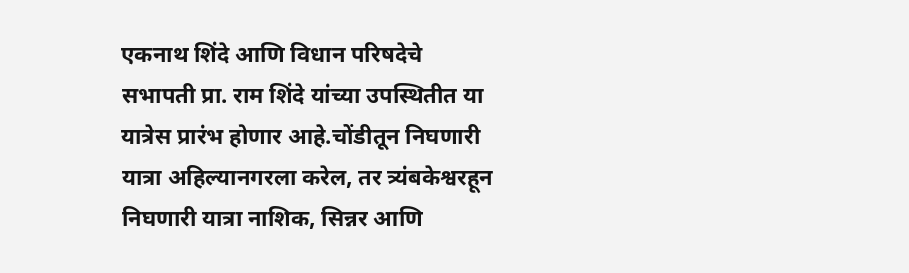एकनाथ शिंदे आणि विधान परिषदेचे सभापती प्रा. राम शिंदे यांच्या उपस्थितीत या यात्रेस प्रारंभ होणार आहे.चोंडीतून निघणारी यात्रा अहिल्यानगरला करेल, तर त्र्यंबकेश्वरहून निघणारी यात्रा नाशिक, सिन्नर आणि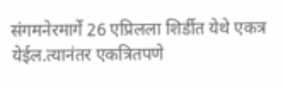संगमनेरमार्गे 26 एप्रिलला शिर्डीत येथे एकत्र येईल.त्यानंतर एकत्रितपणे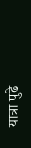यात्रा पुढे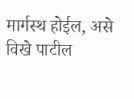मार्गस्थ होईल, असे विखे पाटील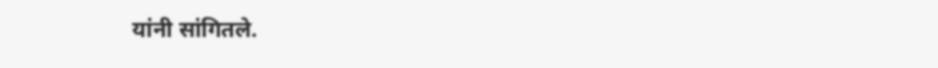यांनी सांगितले.